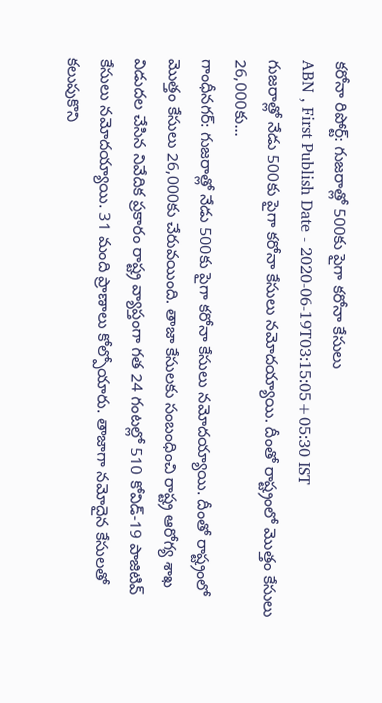కరోనా రిపోర్ట్: గుజరాత్లో 500కు పైగా కరోనా కేసులు
ABN , First Publish Date - 2020-06-19T03:15:05+05:30 IST
గుజరాత్లో నేడు 500కు పైగా కరోనా కేసులు నమోదయ్యాయి. దీంతో రాష్ట్రంలో మొత్తం కేసులు 26,000కు...
గాంధీనగర్: గుజరాత్లో నేడు 500కు పైగా కరోనా కేసులు నమోదయ్యాయి. దీంతో రాష్ట్రంలో మొత్తం కేసులు 26,000కు చేరువయింది. తాజా కేసులకు సంబంధించి రాష్ట్ర ఆరోగ్య శాఖ విడుదల చేసిన నివేదిక ప్రకారం రాష్ట్ర వ్యాప్తంగా గత 24 గంటల్లో 510 కోవిడ్-19 పాజిటివ్ కేసులు నమోదయ్యాయి. 31 మంది ప్రాణాలు కోల్పోయారు. తాజాగా నమోదైన కేసులతో కలుపుకొని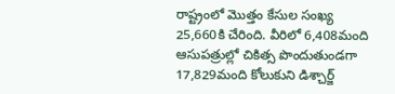రాష్ట్రంలో మొత్తం కేసుల సంఖ్య 25,660కి చేరింది. వీరిలో 6,408మంది ఆసుపత్రుల్లో చికిత్స పొందుతుండగా 17,829మంది కోలుకుని డిశ్చార్జ్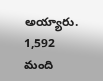అయ్యారు. 1,592 మంది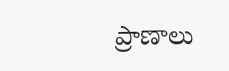ప్రాణాలు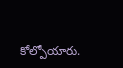కోల్పోయారు.